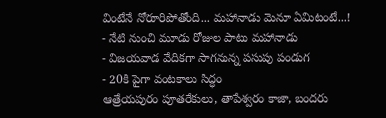వింటేనే నోరూరిపోతోంది... మహానాడు మెనూ ఏమిటంటే...!
- నేటి నుంచి మూడు రోజుల పాటు మహానాడు
- విజయవాడ వేదికగా సాగనున్న పసుపు పండుగ
- 20కి పైగా వంటకాలు సిద్ధం
ఆత్రేయపురం పూతరేకులు, తాపేశ్వరం కాజా, బందరు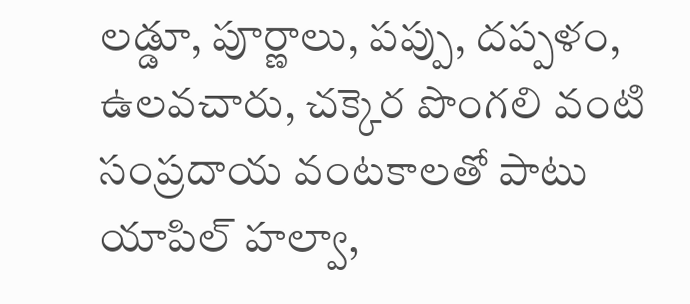లడ్డూ, పూర్ణాలు, పప్పు, దప్పళం, ఉలవచారు, చక్కెర పొంగలి వంటి సంప్రదాయ వంటకాలతో పాటు యాపిల్ హల్వా,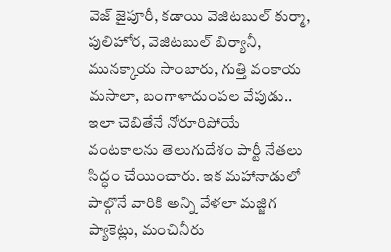వెజ్ జైపూరీ, కడాయి వెజిటబుల్ కుర్మా, పులిహోర, వెజిటబుల్ బిర్యానీ, మునక్కాయ సాంబారు, గుత్తి వంకాయ మసాలా, బంగాళాదుంపల వేపుడు.. ఇలా చెబితేనే నోరూరిపోయే వంటకాలను తెలుగుదేశం పార్టీ నేతలు సిద్ధం చేయించారు. ఇక మహానాడులో పాల్గొనే వారికి అన్ని వేళలా మజ్జిగ ప్యాకెట్లు, మంచినీరు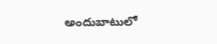అందుబాటులో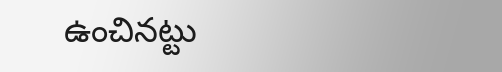ఉంచినట్టు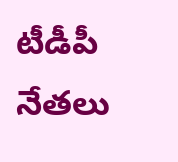టీడీపీ నేతలు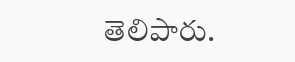తెలిపారు.